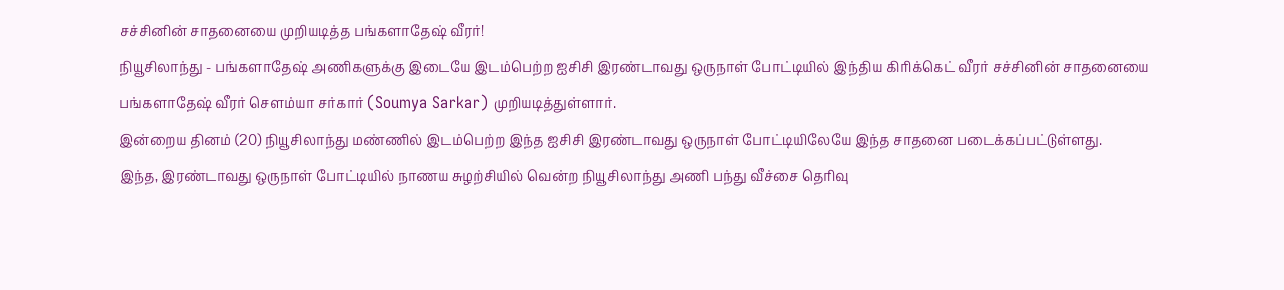சச்சினின் சாதனையை முறியடித்த பங்களாதேஷ் வீரர்!
நியூசிலாந்து - பங்களாதேஷ் அணிகளுக்கு இடையே இடம்பெற்ற ஐசிசி இரண்டாவது ஒருநாள் போட்டியில் இந்திய கிரிக்கெட் வீரர் சச்சினின் சாதனையை பங்களாதேஷ் வீரர் செளம்யா சர்கார் (Soumya Sarkar) முறியடித்துள்ளார்.
இன்றைய தினம் (20) நியூசிலாந்து மண்ணில் இடம்பெற்ற இந்த ஐசிசி இரண்டாவது ஒருநாள் போட்டியிலேயே இந்த சாதனை படைக்கப்பட்டுள்ளது.
இந்த, இரண்டாவது ஒருநாள் போட்டியில் நாணய சுழற்சியில் வென்ற நியூசிலாந்து அணி பந்து வீச்சை தெரிவு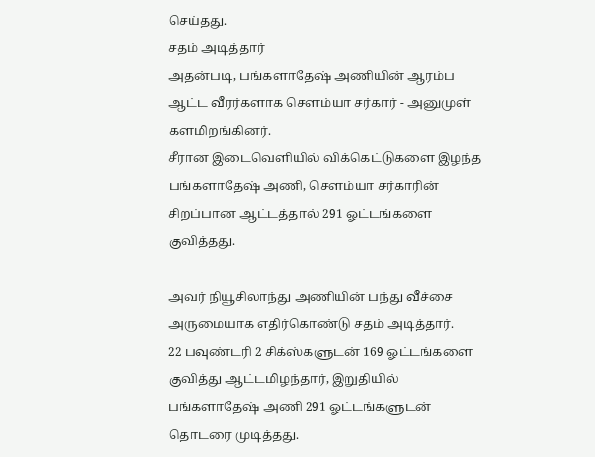செய்தது.
சதம் அடித்தார்
அதன்படி, பங்களாதேஷ் அணியின் ஆரம்ப ஆட்ட வீரர்களாக செளம்யா சர்கார் - அனுமுள் களமிறங்கினர்.
சீரான இடைவெளியில் விக்கெட்டுகளை இழந்த பங்களாதேஷ் அணி, செளம்யா சர்காரின் சிறப்பான ஆட்டத்தால் 291 ஓட்டங்களை குவித்தது.

அவர் நியூசிலாந்து அணியின் பந்து வீச்சை அருமையாக எதிர்கொண்டு சதம் அடித்தார்.
22 பவுண்டரி 2 சிக்ஸ்களுடன் 169 ஓட்டங்களை குவித்து ஆட்டமிழந்தார், இறுதியில் பங்களாதேஷ் அணி 291 ஓட்டங்களுடன் தொடரை முடித்தது.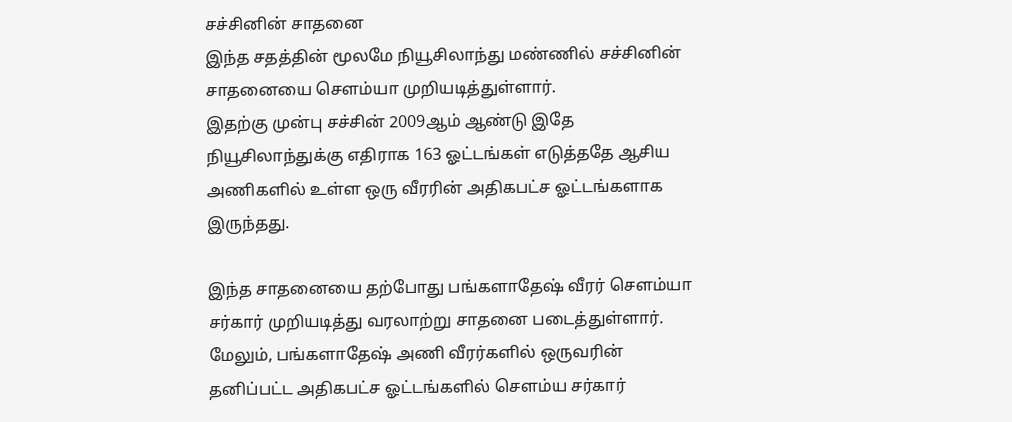சச்சினின் சாதனை
இந்த சதத்தின் மூலமே நியூசிலாந்து மண்ணில் சச்சினின் சாதனையை செளம்யா முறியடித்துள்ளார்.
இதற்கு முன்பு சச்சின் 2009ஆம் ஆண்டு இதே நியூசிலாந்துக்கு எதிராக 163 ஓட்டங்கள் எடுத்ததே ஆசிய அணிகளில் உள்ள ஒரு வீரரின் அதிகபட்ச ஓட்டங்களாக இருந்தது.

இந்த சாதனையை தற்போது பங்களாதேஷ் வீரர் செளம்யா சர்கார் முறியடித்து வரலாற்று சாதனை படைத்துள்ளார்.
மேலும், பங்களாதேஷ் அணி வீரர்களில் ஒருவரின் தனிப்பட்ட அதிகபட்ச ஓட்டங்களில் செளம்ய சர்கார்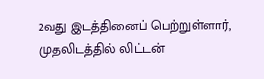2வது இடத்தினைப் பெற்றுள்ளார், முதலிடத்தில் லிட்டன்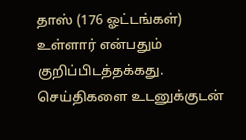தாஸ் (176 ஓட்டங்கள்) உள்ளார் என்பதும் குறிப்பிடத்தக்கது.
செய்திகளை உடனுக்குடன்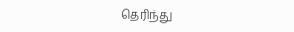தெரிந்து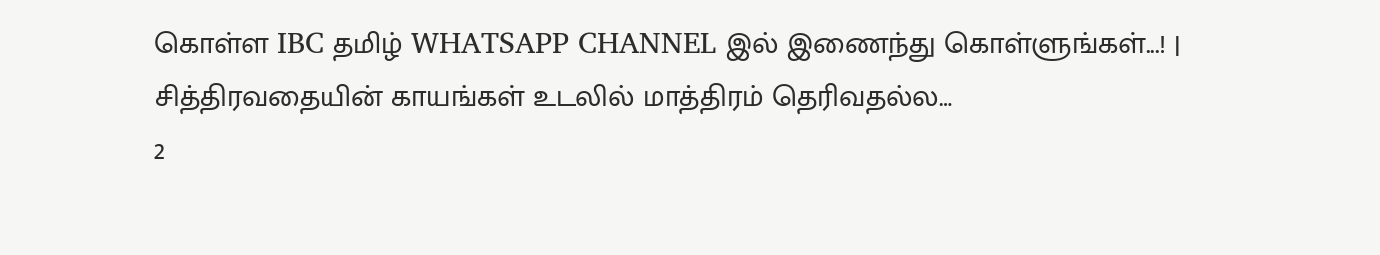கொள்ள IBC தமிழ் WHATSAPP CHANNEL இல் இணைந்து கொள்ளுங்கள்...! |
சித்திரவதையின் காயங்கள் உடலில் மாத்திரம் தெரிவதல்ல…
2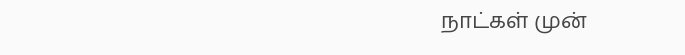நாட்கள் முன்